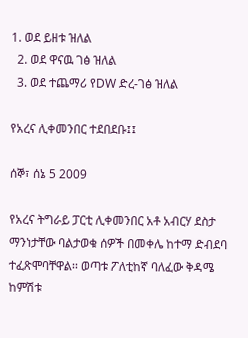1. ወደ ይዘቱ ዝለል
  2. ወደ ዋናዉ ገፅ ዝለል
  3. ወደ ተጨማሪ የDW ድረ-ገፅ ዝለል

የአረና ሊቀመንበር ተደበደቡ፤፤

ሰኞ፣ ሰኔ 5 2009

የአረና ትግራይ ፓርቲ ሊቀመንበር አቶ አብርሃ ደስታ ማንነታቸው ባልታወቁ ሰዎች በመቀሌ ከተማ ድብደባ ተፈጽሞባቸዋል፡፡ ወጣቱ ፖለቲከኛ ባለፈው ቅዳሜ ከምሽቱ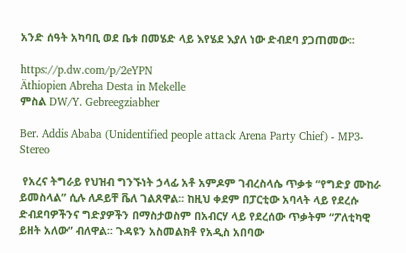አንድ ሰዓት አካባቢ ወደ ቤቱ በመሄድ ላይ እየሄደ እያለ ነው ድብደባ ያጋጠመው፡፡

https://p.dw.com/p/2eYPN
Äthiopien Abreha Desta in Mekelle
ምስል DW/Y. Gebreegziabher

Ber. Addis Ababa (Unidentified people attack Arena Party Chief) - MP3-Stereo

 የአረና ትግራይ የህዝብ ግንኙነት ኃላፊ አቶ አምዶም ገብረስላሴ ጥቃቱ “የግድያ ሙከራ ይመስላል” ሲሉ ለዶይቸ ቬለ ገልጸዋል፡፡ ከዚህ ቀደም በፓርቲው አባላት ላይ የደረሱ ድብደባዎችንና ግድያዎችን በማስታወስም በአብርሃ ላይ የደረሰው ጥቃትም “ፖለቲካዊ ይዘት አለው” ብለዋል፡፡ ጉዳዩን አስመልክቶ የአዲስ አበባው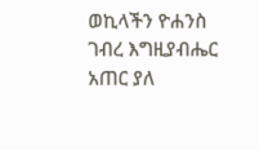ወኪላችን ዮሐንስ ገብረ እግዚያብሔር አጠር ያለ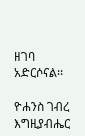ዘገባ አድርሶናል፡፡

ዮሐንስ ገብረ እግዚያብሔር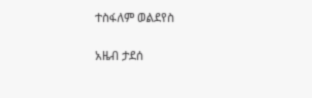ተስፋለም ወልደየስ

አዜብ ታደሰ